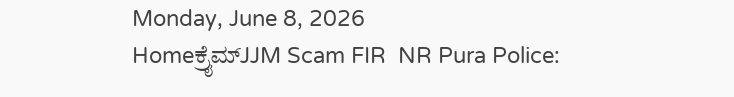Monday, June 8, 2026
Homeಕ್ರೈಮ್JJM Scam FIR  NR Pura Police: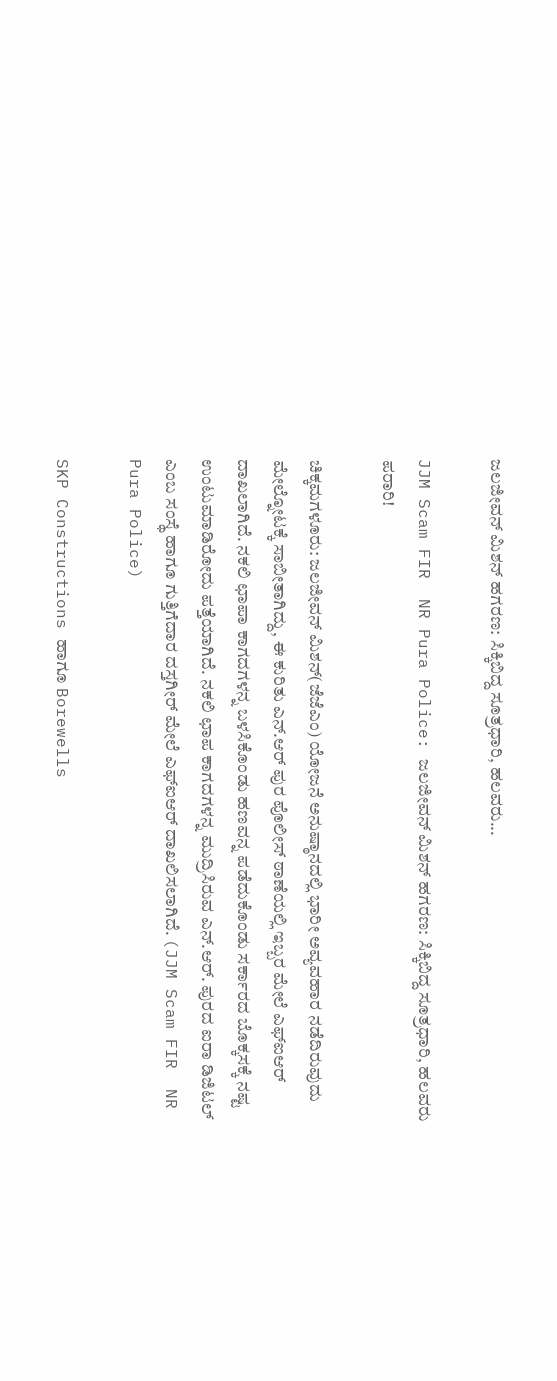ಜಲಜೀವನ್ ಮಿಶನ್ ಹಗರಣ: ಸಿಕ್ಕಿಬಿದ್ದ ಸೂತ್ರಧಾರಿ, ಹಲವರು...

JJM Scam FIR  NR Pura Police: ಜಲಜೀವನ್ ಮಿಶನ್ ಹಗರಣ: ಸಿಕ್ಕಿಬಿದ್ದ ಸೂತ್ರಧಾರಿ, ಹಲವರು ಪರಾರಿ!

ಚಿಕ್ಕಮಗಳೂರು: ಜಲಜೀವನ್ ಮಿಶನ್(ಜೆಜೆಎಂ) ಯೋಜನೆ ಅನುಷ್ಠಾನದಲ್ಲಿ ಭಾರೀ ಅವ್ಯವಹಾರ ನಡೆದಿರುವುದು ಮೇಲ್ನೋಟಕ್ಕೆ ಸಾಬೀತಾಗಿದ್ದು, ಈ ಕುರಿತು ಎನ್.ಆರ್ ಪುರ ಪೊಲೀಸ್ ಠಾಣೆಯಲ್ಲಿ ಇಬ್ಬರ ಮೇಲೆ ಎಫ್ಐಆರ್‌  ದಾಖಲಾಗಿದೆ. ನಕಲಿ ಛಾಪಾ ಕಾಗದಗಳನ್ನ ಬಳಸಿಕೊಂಡು ಹಣವನ್ನ ಪಡೆದುಕೊಂಡು ಸರ್ಕಾರದ ಬೊಕ್ಕಸಕ್ಕೆ ನಷ್ಟ ಉಂಟುಮಾಡಿರೋದು ಪತ್ತೆಯಾಗಿದೆ. ನಕಲಿ ಛಾಪ ಕಾಗದಗಳನ್ನ ಮುದ್ರಿಸಿರುವ ಎನ್.ಆರ್. ಪುರದ ಐರಾ ಡಿಜಿಟಲ್ ಎಂಬ ಸಂಸ್ಥೆ ಹಾಗೂ ಗುತ್ತಿಗೆದಾರ ದಸ್ತಗೀರ್ ಮೇಲೆ ಎಫ್ಐಆರ್ ದಾಖಲಿಸಲಾಗಿದೆ. (JJM Scam FIR  NR Pura Police)

SKP Constructions ಹಾಗೂ Borewells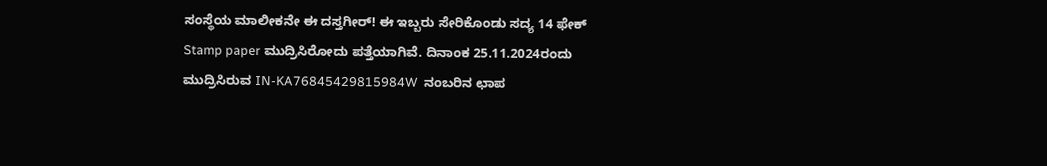ಸಂಸ್ಥೆಯ ಮಾಲೀಕನೇ ಈ ದಸ್ತಗೀರ್! ಈ ಇಬ್ಬರು ಸೇರಿಕೊಂಡು ಸದ್ಯ 14 ಫೇಕ್ Stamp paper ಮುದ್ರಿಸಿರೋದು ಪತ್ತೆಯಾಗಿವೆ. ದಿನಾಂಕ 25.11.2024ರಂದು ಮುದ್ರಿಸಿರುವ IN-KA76845429815984W  ನಂಬರಿನ ಛಾಪ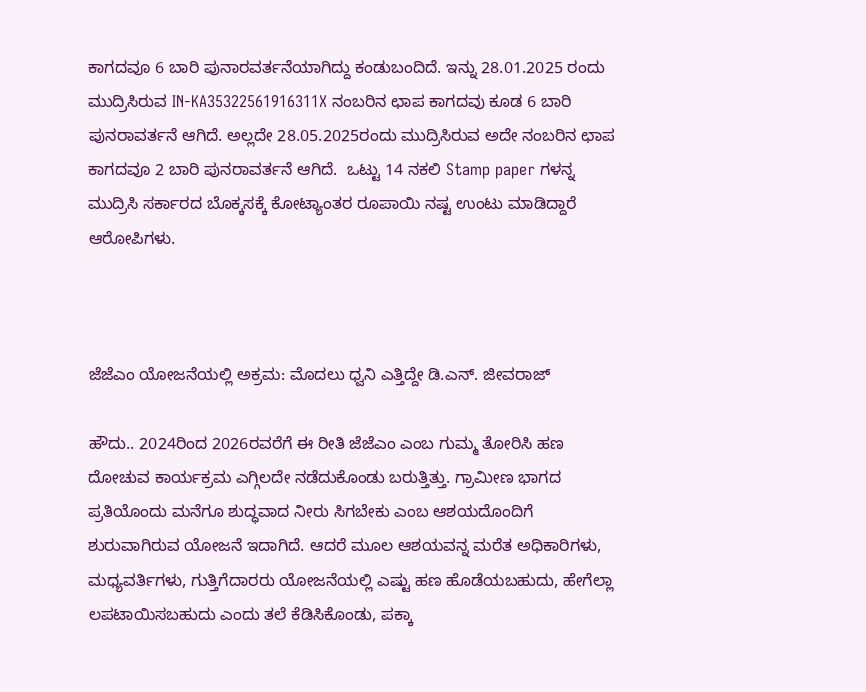ಕಾಗದವೂ 6 ಬಾರಿ ಪುನಾರವರ್ತನೆಯಾಗಿದ್ದು ಕಂಡುಬಂದಿದೆ. ಇನ್ನು 28.01.2025 ರಂದು ಮುದ್ರಿಸಿರುವ IN-KA35322561916311X ನಂಬರಿನ ಛಾಪ ಕಾಗದವು ಕೂಡ 6 ಬಾರಿ ಪುನರಾವರ್ತನೆ ಆಗಿದೆ. ಅಲ್ಲದೇ 28.05.2025ರಂದು ಮುದ್ರಿಸಿರುವ ಅದೇ ನಂಬರಿನ ಛಾಪ ಕಾಗದವೂ 2 ಬಾರಿ ಪುನರಾವರ್ತನೆ ಆಗಿದೆ.  ಒಟ್ಟು 14 ನಕಲಿ Stamp paper ಗಳನ್ನ ಮುದ್ರಿಸಿ ಸರ್ಕಾರದ ಬೊಕ್ಕಸಕ್ಕೆ ಕೋಟ್ಯಾಂತರ ರೂಪಾಯಿ ನಷ್ಟ ಉಂಟು ಮಾಡಿದ್ದಾರೆ ಆರೋಪಿಗಳು.



ಜೆಜೆಎಂ ಯೋಜನೆಯಲ್ಲಿ ಅಕ್ರಮ: ಮೊದಲು ಧ್ವನಿ ಎತ್ತಿದ್ದೇ ಡಿ.ಎನ್. ಜೀವರಾಜ್

ಹೌದು.. 2024ರಿಂದ 2026ರವರೆಗೆ ಈ ರೀತಿ ಜೆಜೆಎಂ ಎಂಬ ಗುಮ್ಮ ತೋರಿಸಿ ಹಣ ದೋಚುವ ಕಾರ್ಯಕ್ರಮ ಎಗ್ಗಿಲದೇ ನಡೆದುಕೊಂಡು ಬರುತ್ತಿತ್ತು. ಗ್ರಾಮೀಣ ಭಾಗದ ಪ್ರತಿಯೊಂದು ಮನೆಗೂ ಶುದ್ಧವಾದ ನೀರು ಸಿಗಬೇಕು ಎಂಬ ಆಶಯದೊಂದಿಗೆ ಶುರುವಾಗಿರುವ ಯೋಜನೆ ಇದಾಗಿದೆ. ಆದರೆ ಮೂಲ ಆಶಯವನ್ನ ಮರೆತ ಅಧಿಕಾರಿಗಳು, ಮಧ್ಯವರ್ತಿಗಳು, ಗುತ್ತಿಗೆದಾರರು ಯೋಜನೆಯಲ್ಲಿ ಎಷ್ಟು ಹಣ ಹೊಡೆಯಬಹುದು, ಹೇಗೆಲ್ಲಾ ಲಪಟಾಯಿಸಬಹುದು ಎಂದು ತಲೆ ಕೆಡಿಸಿಕೊಂಡು, ಪಕ್ಕಾ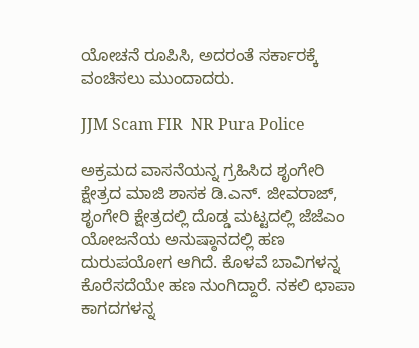ಯೋಚನೆ ರೂಪಿಸಿ, ಅದರಂತೆ ಸರ್ಕಾರಕ್ಕೆ ವಂಚಿಸಲು ಮುಂದಾದರು.

JJM Scam FIR  NR Pura Police

ಅಕ್ರಮದ ವಾಸನೆಯನ್ನ ಗ್ರಹಿಸಿದ ಶೃಂಗೇರಿ ಕ್ಷೇತ್ರದ ಮಾಜಿ ಶಾಸಕ ಡಿ.ಎನ್. ಜೀವರಾಜ್, ಶೃಂಗೇರಿ ಕ್ಷೇತ್ರದಲ್ಲಿ ದೊಡ್ಡ ಮಟ್ಟದಲ್ಲಿ ಜೆಜೆಎಂ ಯೋಜನೆಯ ಅನುಷ್ಠಾನದಲ್ಲಿ ಹಣ ದುರುಪಯೋಗ ಆಗಿದೆ. ಕೊಳವೆ ಬಾವಿಗಳನ್ನ ಕೊರೆಸದೆಯೇ ಹಣ ನುಂಗಿದ್ದಾರೆ. ನಕಲಿ ಛಾಪಾ ಕಾಗದಗಳನ್ನ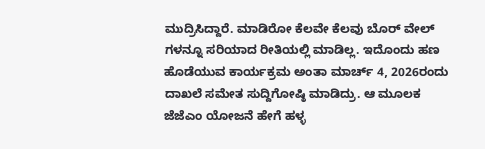ಮುದ್ರಿಸಿದ್ದಾರೆ. ಮಾಡಿರೋ ಕೆಲವೇ ಕೆಲವು ಬೊರ್ ವೇಲ್ ಗಳನ್ನೂ ಸರಿಯಾದ ರೀತಿಯಲ್ಲಿ ಮಾಡಿಲ್ಲ. ಇದೊಂದು ಹಣ ಹೊಡೆಯುವ ಕಾರ್ಯಕ್ರಮ ಅಂತಾ ಮಾರ್ಚ್ 4, 2026ರಂದು ದಾಖಲೆ ಸಮೇತ ಸುದ್ದಿಗೋಷ್ಠಿ ಮಾಡಿದ್ರು. ಆ ಮೂಲಕ ಜೆಜೆಎಂ ಯೋಜನೆ ಹೇಗೆ ಹಳ್ಳ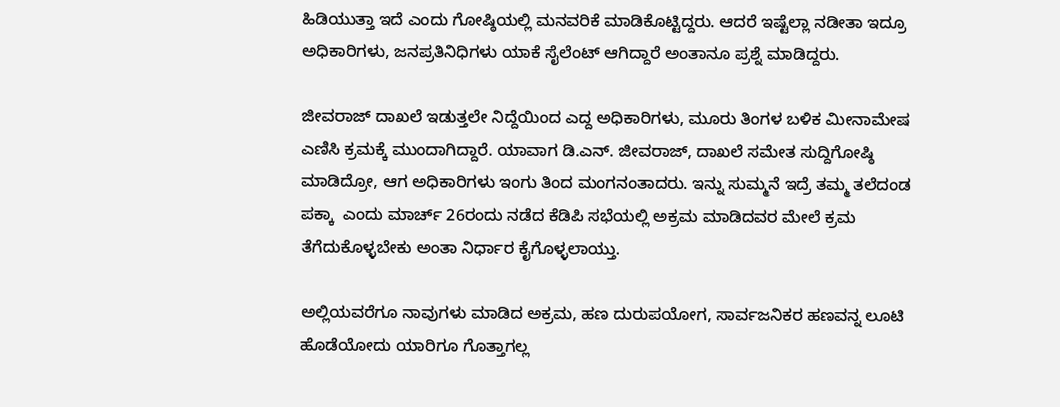ಹಿಡಿಯುತ್ತಾ ಇದೆ ಎಂದು ಗೋಷ್ಠಿಯಲ್ಲಿ ಮನವರಿಕೆ ಮಾಡಿಕೊಟ್ಟಿದ್ದರು. ಆದರೆ ಇಷ್ಟೆಲ್ಲಾ ನಡೀತಾ ಇದ್ರೂ ಅಧಿಕಾರಿಗಳು, ಜನಪ್ರತಿನಿಧಿಗಳು ಯಾಕೆ ಸೈಲೆಂಟ್ ಆಗಿದ್ದಾರೆ ಅಂತಾನೂ ಪ್ರಶ್ನೆ ಮಾಡಿದ್ದರು.

ಜೀವರಾಜ್ ದಾಖಲೆ ಇಡುತ್ತಲೇ ನಿದ್ದೆಯಿಂದ ಎದ್ದ ಅಧಿಕಾರಿಗಳು, ಮೂರು ತಿಂಗಳ ಬಳಿಕ ಮೀನಾಮೇಷ ಎಣಿಸಿ ಕ್ರಮಕ್ಕೆ ಮುಂದಾಗಿದ್ದಾರೆ. ಯಾವಾಗ ಡಿ.ಎನ್. ಜೀವರಾಜ್, ದಾಖಲೆ ಸಮೇತ ಸುದ್ದಿಗೋಷ್ಠಿ ಮಾಡಿದ್ರೋ, ಆಗ ಅಧಿಕಾರಿಗಳು ಇಂಗು ತಿಂದ ಮಂಗನಂತಾದರು. ಇನ್ನು ಸುಮ್ಮನೆ ಇದ್ರೆ ತಮ್ಮ ತಲೆದಂಡ ಪಕ್ಕಾ  ಎಂದು ಮಾರ್ಚ್ 26ರಂದು ನಡೆದ ಕೆಡಿಪಿ ಸಭೆಯಲ್ಲಿ ಅಕ್ರಮ ಮಾಡಿದವರ ಮೇಲೆ ಕ್ರಮ ತೆಗೆದುಕೊಳ್ಳಬೇಕು ಅಂತಾ ನಿರ್ಧಾರ ಕೈಗೊಳ್ಳಲಾಯ್ತು.

ಅಲ್ಲಿಯವರೆಗೂ ನಾವುಗಳು ಮಾಡಿದ ಅಕ್ರಮ, ಹಣ ದುರುಪಯೋಗ, ಸಾರ್ವಜನಿಕರ ಹಣವನ್ನ ಲೂಟಿ ಹೊಡೆಯೋದು ಯಾರಿಗೂ ಗೊತ್ತಾಗಲ್ಲ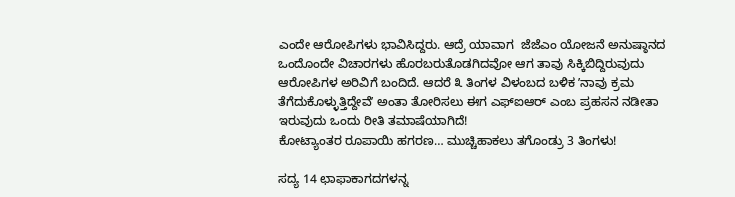ಎಂದೇ ಆರೋಪಿಗಳು ಭಾವಿಸಿದ್ದರು. ಆದ್ರೆ ಯಾವಾಗ  ಜೆಜೆಎಂ ಯೋಜನೆ ಅನುಷ್ಠಾನದ ಒಂದೊಂದೇ ವಿಚಾರಗಳು ಹೊರಬರುತೊಡಗಿದವೋ ಆಗ ತಾವು ಸಿಕ್ಕಿಬಿದ್ದಿರುವುದು ಆರೋಪಿಗಳ ಅರಿವಿಗೆ ಬಂದಿದೆ. ಆದರೆ ೩ ತಿಂಗಳ ವಿಳಂಬದ ಬಳಿಕ ʼನಾವು ಕ್ರಮ ತೆಗೆದುಕೊಳ್ಳುತ್ತಿದ್ದೇವೆʼ ಅಂತಾ ತೋರಿಸಲು ಈಗ ಎಫ್‌ಐಆರ್ ಎಂಬ ಪ್ರಹಸನ ನಡೀತಾ ಇರುವುದು ಒಂದು ರೀತಿ ತಮಾಷೆಯಾಗಿದೆ!
ಕೋಟ್ಯಾಂತರ ರೂಪಾಯಿ ಹಗರಣ… ಮುಚ್ಚಿಹಾಕಲು ತಗೊಂಡ್ರು 3 ತಿಂಗಳು!

ಸದ್ಯ 14 ಛಾಫಾಕಾಗದಗಳನ್ನ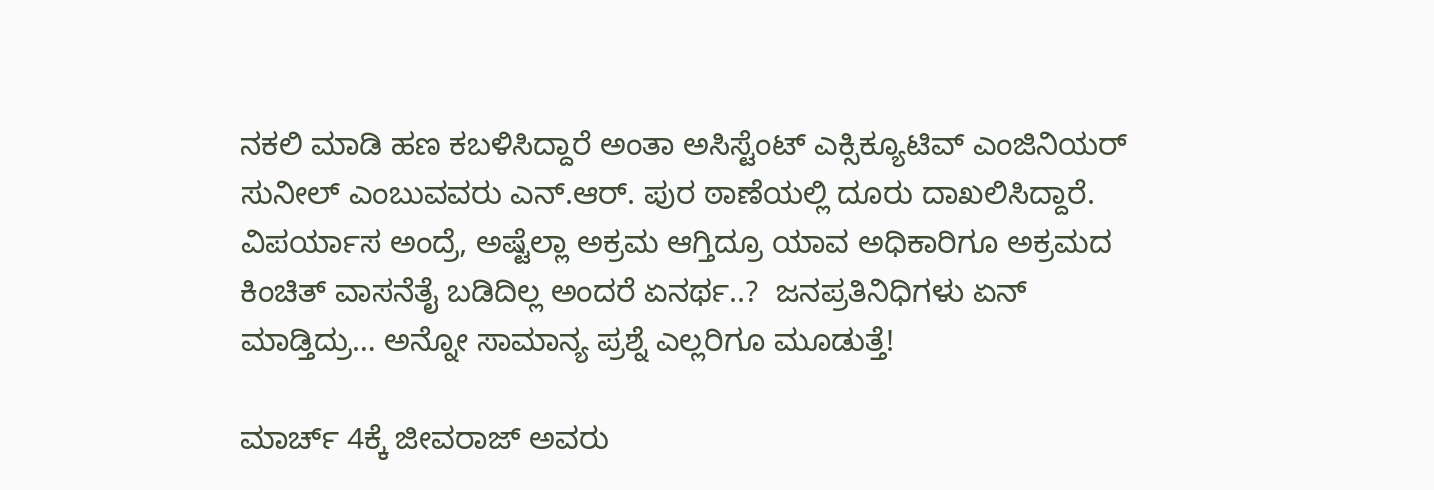ನಕಲಿ ಮಾಡಿ ಹಣ ಕಬಳಿಸಿದ್ದಾರೆ ಅಂತಾ ಅಸಿಸ್ಟೆಂಟ್ ಎಕ್ಸಿಕ್ಯೂಟಿವ್ ಎಂಜಿನಿಯರ್ ಸುನೀಲ್ ಎಂಬುವವರು ಎನ್.ಆರ್. ಪುರ ಠಾಣೆಯಲ್ಲಿ ದೂರು ದಾಖಲಿಸಿದ್ದಾರೆ. ವಿಪರ್ಯಾಸ ಅಂದ್ರೆ, ಅಷ್ಟೆಲ್ಲಾ ಅಕ್ರಮ ಆಗ್ತಿದ್ರೂ ಯಾವ ಅಧಿಕಾರಿಗೂ ಅಕ್ರಮದ ಕಿಂಚಿತ್‌ ವಾಸನೆತೈ ಬಡಿದಿಲ್ಲ ಅಂದರೆ ಏನರ್ಥ..?  ಜನಪ್ರತಿನಿಧಿಗಳು ಏನ್ ಮಾಡ್ತಿದ್ರು… ಅನ್ನೋ ಸಾಮಾನ್ಯ ಪ್ರಶ್ನೆ ಎಲ್ಲರಿಗೂ ಮೂಡುತ್ತೆ!

ಮಾರ್ಚ್ 4ಕ್ಕೆ ಜೀವರಾಜ್ ಅವರು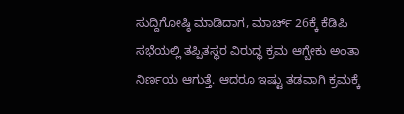ಸುದ್ದಿಗೋಷ್ಠಿ ಮಾಡಿದಾಗ, ಮಾರ್ಚ್ 26ಕ್ಕೆ ಕೆಡಿಪಿ ಸಭೆಯಲ್ಲಿ ತಪ್ಪಿತಸ್ಥರ ವಿರುದ್ಧ ಕ್ರಮ ಆಗ್ಬೇಕು ಅಂತಾ ನಿರ್ಣಯ ಆಗುತ್ತೆ. ಆದರೂ ಇಷ್ಟು ತಡವಾಗಿ ಕ್ರಮಕ್ಕೆ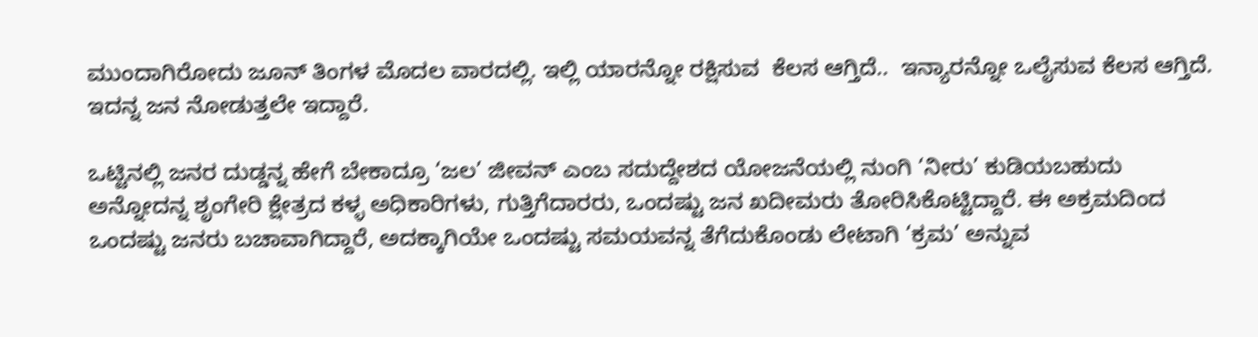ಮುಂದಾಗಿರೋದು ಜೂನ್ ತಿಂಗಳ ಮೊದಲ ವಾರದಲ್ಲಿ. ಇಲ್ಲಿ ಯಾರನ್ನೋ ರಕ್ಷಿಸುವ  ಕೆಲಸ ಆಗ್ತಿದೆ..  ಇನ್ಯಾರನ್ನೋ ಒಲೈಸುವ ಕೆಲಸ ಆಗ್ತಿದೆ. ಇದನ್ನ ಜನ ನೋಡುತ್ತಲೇ ಇದ್ದಾರೆ.

ಒಟ್ಟಿನಲ್ಲಿ ಜನರ ದುಡ್ಡನ್ನ ಹೇಗೆ ಬೇಕಾದ್ರೂ ‘ಜಲ’ ಜೀವನ್ ಎಂಬ ಸದುದ್ದೇಶದ ಯೋಜನೆಯಲ್ಲಿ ನುಂಗಿ ‘ನೀರು’ ಕುಡಿಯಬಹುದು ಅನ್ನೋದನ್ನ ಶೃಂಗೇರಿ ಕ್ಷೇತ್ರದ ಕಳ್ಳ ಅಧಿಕಾರಿಗಳು, ಗುತ್ತಿಗೆದಾರರು, ಒಂದಷ್ಟು ಜನ ಖದೀಮರು ತೋರಿಸಿಕೊಟ್ಟಿದ್ದಾರೆ. ಈ ಅಕ್ರಮದಿಂದ ಒಂದಷ್ಟು ಜನರು ಬಚಾವಾಗಿದ್ದಾರೆ, ಅದಕ್ಕಾಗಿಯೇ ಒಂದಷ್ಟು ಸಮಯವನ್ನ ತೆಗೆದುಕೊಂಡು ಲೇಟಾಗಿ ‘ಕ್ರಮ’ ಅನ್ನುವ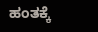ಹಂತಕ್ಕೆ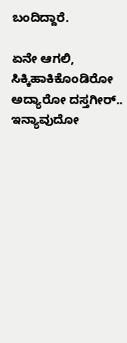ಬಂದಿದ್ದಾರೆ.

ಏನೇ ಆಗಲಿ, ಸಿಕ್ಕಿಹಾಕಿಕೊಂಡಿರೋ ಅದ್ಯಾರೋ ದಸ್ತಗೀರ್.. ಇನ್ಯಾವುದೋ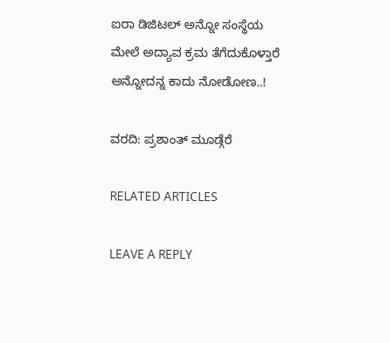ಐರಾ ಡಿಜಿಟಲ್ ಅನ್ನೋ ಸಂಸ್ಥೆಯ ಮೇಲೆ ಅದ್ಯಾವ ಕ್ರಮ ತೆಗೆದುಕೊಳ್ತಾರೆ ಅನ್ನೋದನ್ನ ಕಾದು ನೋಡೋಣ..!

ವರದಿ: ಪ್ರಶಾಂತ್ ಮೂಡ್ಗೆರೆ

RELATED ARTICLES

LEAVE A REPLY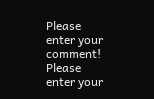Please enter your comment!
Please enter your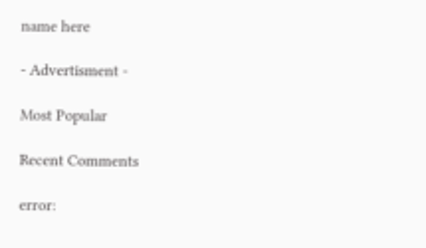name here

- Advertisment -

Most Popular

Recent Comments

error: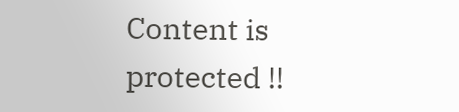Content is protected !!